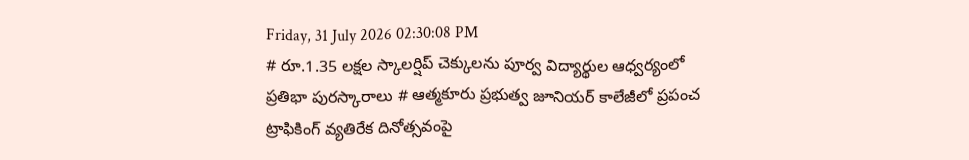Friday, 31 July 2026 02:30:08 PM
# రూ.1.35 లక్షల స్కాలర్షిప్ చెక్కులను పూర్వ విద్యార్థుల ఆధ్వర్యంలో ప్రతిభా పురస్కారాలు # ఆత్మకూరు ప్రభుత్వ జూనియర్ కాలేజీలో ప్రపంచ ట్రాఫికింగ్ వ్యతిరేక దినోత్సవంపై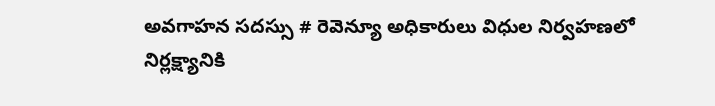అవగాహన సదస్సు # రెవెన్యూ అధికారులు విధుల నిర్వహణలో నిర్లక్ష్యానికి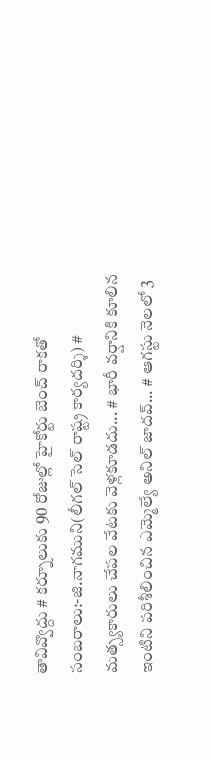తావివ్వొద్దు # కర్నూలుకు 90 రోజుల్లో హైకోర్టు బెంచ్ రాకతో సంబరాలు:-జి.నాగముని(లీగల్ సెల్ రాష్ట్ర కార్యదర్శి) # మత్స్యకారులు చేపల వేటకు వెళ్లకూడదు... # భారీ వర్షానికి కూలిన ఇంటిని పరిశీలించిన ఎమ్మెల్యే అనిల్ జాదవ్... # ఆగస్టు నెలలో 3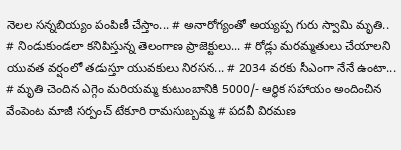నెలల సన్నబియ్యం పంపిణీ చేస్తాం... # అనారోగ్యంతో అయ్యప్ప గురు స్వామి మృతి.. # నిండుకుండలా కనిపిస్తున్న తెలంగాణ ప్రాజెక్టులు... # రోడ్లు మరమ్మతులు చేయాలని యువత వర్షంలో తడుస్తూ యువకులు నిరసన... # 2034 వరకు సీఎంగా నేనే ఉంటా... # మృతి చెందిన ఎగ్గెం మరియమ్మ కుటుంబానికి 5000/- ఆర్థిక సహాయం అందించిన వేంపెంట మాజీ సర్పంచ్ టేకూరి రామసుబ్బమ్మ # పదవీ విరమణ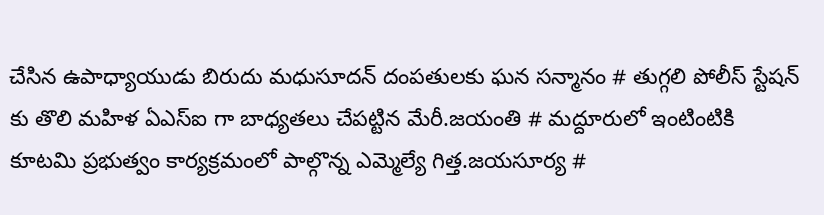చేసిన ఉపాధ్యాయుడు బిరుదు మధుసూదన్ దంపతులకు ఘన సన్మానం # తుగ్గలి పోలీస్ స్టేషన్ కు తొలి మహిళ ఏఎస్ఐ గా బాధ్యతలు చేపట్టిన మేరీ.జయంతి # మద్దూరులో ఇంటింటికి కూటమి ప్రభుత్వం కార్యక్రమంలో పాల్గొన్న ఎమ్మెల్యే గిత్త.జయసూర్య #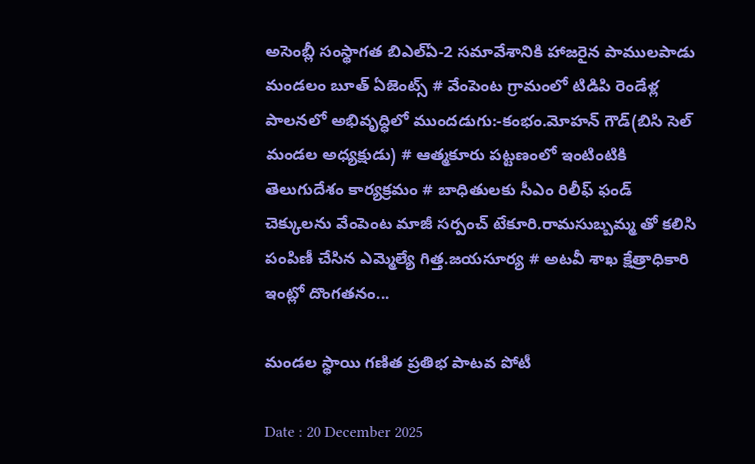అసెంబ్లీ సంస్థాగత బిఎల్ఏ-2 సమావేశానికి హాజరైన పాములపాడు మండలం బూత్ ఏజెంట్స్ # వేంపెంట గ్రామంలో టిడిపి రెండేళ్ల పాలనలో అభివృద్ధిలో ముందడుగు:-కంభం.మోహన్ గౌడ్(బిసి సెల్ మండల అధ్యక్షుడు) # ఆత్మకూరు పట్టణంలో ఇంటింటికి తెలుగుదేశం కార్యక్రమం # బాధితులకు సీఎం రిలీఫ్ ఫండ్ చెక్కులను వేంపెంట మాజీ సర్పంచ్ టేకూరి.రామసుబ్బమ్మ తో కలిసి పంపిణీ చేసిన ఎమ్మెల్యే గిత్త.జయసూర్య # అటవీ శాఖ క్షేత్రాధికారి ఇంట్లో దొంగతనం...

మండల స్థాయి గణిత ప్రతిభ పాటవ పోటీ

Date : 20 December 2025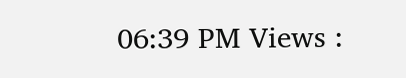06:39 PM Views :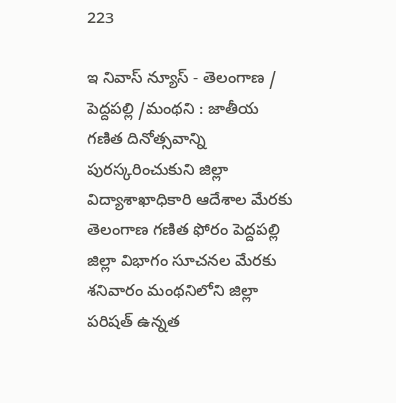223

ఇ నివాస్ న్యూస్ - తెలంగాణ / పెద్దపల్లి /మంథని : జాతీయ గణిత దినోత్సవాన్ని పురస్కరించుకుని జిల్లా విద్యాశాఖాధికారి ఆదేశాల మేరకు తెలంగాణ గణిత ఫోరం పెద్దపల్లి జిల్లా విభాగం సూచనల మేరకు శనివారం మంథనిలోని జిల్లా పరిషత్ ఉన్నత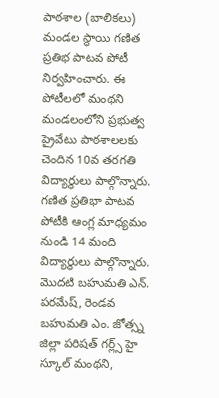పాఠశాల (బాలికలు) మండల స్థాయి గణిత ప్రతిభ పాటవ పోటీ నిర్వహించారు. ఈ పోటీలలో మంథని మండలంలోని ప్రభుత్వ ప్రైవేటు పాఠశాలలకు చెందిన 10వ తరగతి విద్యార్థులు పాల్గొన్నారు. గణిత ప్రతిభా పాటవ పోటీకి ఆంగ్ల మాధ్యమం నుండి 14 మంది విద్యార్థులు పాల్గొన్నారు. మొదటి బహుమతి ఎన్. పరమేష్, రెండవ బహుమతి ఎం. జోత్స్న జిల్లా పరిషత్ గర్ల్స్ హై స్కూల్ మంథని,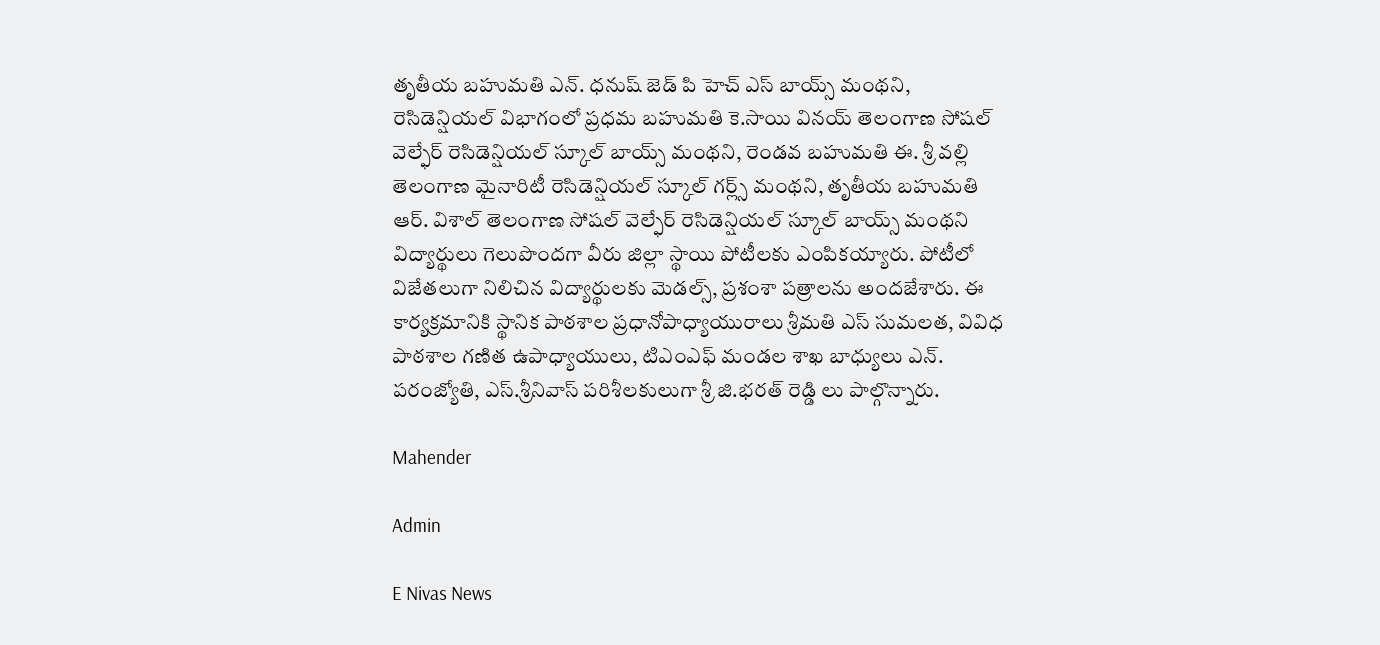తృతీయ బహుమతి ఎన్. ధనుష్ జెడ్ పి హెచ్ ఎస్ బాయ్స్ మంథని, రెసిడెన్షియల్ విభాగంలో ప్రధమ బహుమతి కె.సాయి వినయ్ తెలంగాణ సోషల్ వెల్ఫేర్ రెసిడెన్షియల్ స్కూల్ బాయ్స్ మంథని, రెండవ బహుమతి ఈ. శ్రీ వల్లి తెలంగాణ మైనారిటీ రెసిడెన్షియల్ స్కూల్ గర్ల్స్ మంథని, తృతీయ బహుమతి ఆర్. విశాల్ తెలంగాణ సోషల్ వెల్ఫేర్ రెసిడెన్షియల్ స్కూల్ బాయ్స్ మంథని విద్యార్థులు గెలుపొందగా వీరు జిల్లా స్థాయి పోటీలకు ఎంపికయ్యారు. పోటీలో విజేతలుగా నిలిచిన విద్యార్థులకు మెడల్స్, ప్రశంశా పత్రాలను అందజేశారు. ఈ కార్యక్రమానికి స్థానిక పాఠశాల ప్రధానోపాధ్యాయురాలు శ్రీమతి ఎస్ సుమలత, వివిధ పాఠశాల గణిత ఉపాధ్యాయులు, టిఎంఎఫ్ మండల శాఖ బాధ్యులు ఎన్. పరంజ్యోతి, ఎస్.శ్రీనివాస్ పరిశీలకులుగా శ్రీ జి.భరత్ రెడ్డి లు పాల్గొన్నారు.

Mahender

Admin

E Nivas News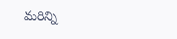మరిన్ని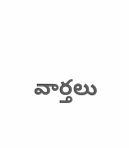వార్తలు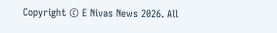Copyright © E Nivas News 2026. All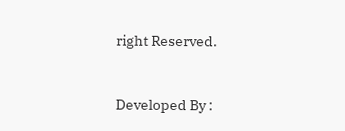right Reserved.



Developed By :